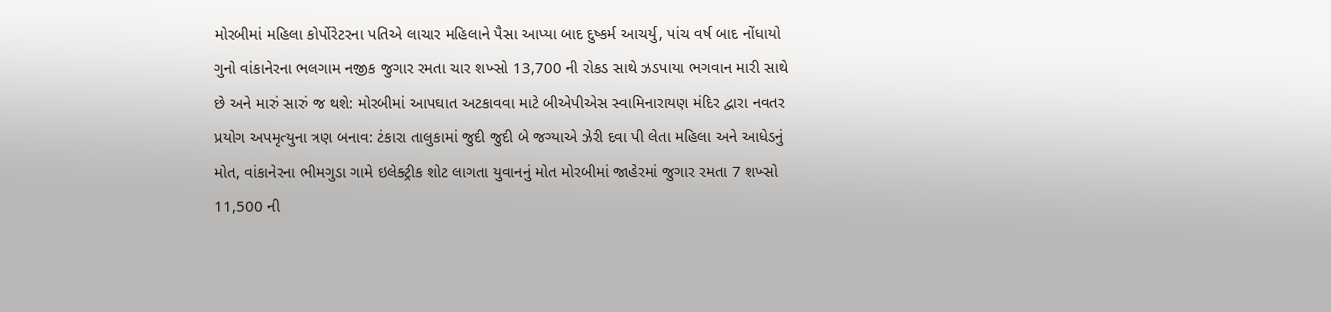મોરબીમાં મહિલા કોર્પોરેટરના પતિએ લાચાર મહિલાને પૈસા આપ્યા બાદ દુષ્કર્મ આચર્યુ, પાંચ વર્ષ બાદ નોંધાયો ગુનો વાંકાનેરના ભલગામ નજીક જુગાર રમતા ચાર શખ્સો 13,700 ની રોકડ સાથે ઝડપાયા ભગવાન મારી સાથે છે અને મારું સારું જ થશે: મોરબીમાં આપઘાત અટકાવવા માટે બીએપીએસ સ્વામિનારાયણ મંદિર દ્વારા નવતર પ્રયોગ અપમૃત્યુના ત્રણ બનાવ: ટંકારા તાલુકામાં જુદી જુદી બે જગ્યાએ ઝેરી દવા પી લેતા મહિલા અને આધેડનું મોત, વાંકાનેરના ભીમગુડા ગામે ઇલેક્ટ્રીક શોટ લાગતા યુવાનનું મોત મોરબીમાં જાહેરમાં જુગાર રમતા 7 શખ્સો 11,500 ની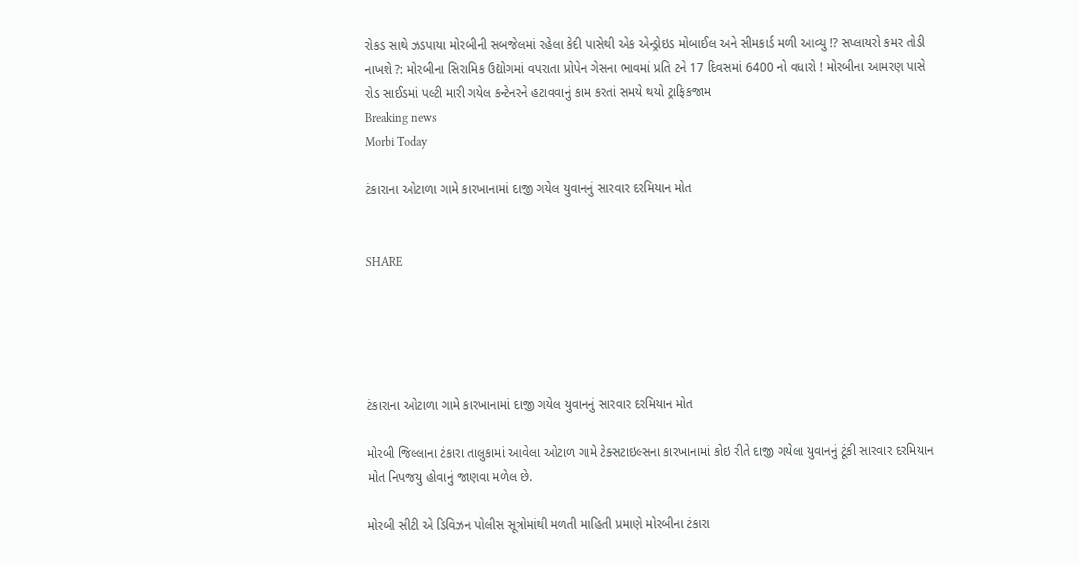રોકડ સાથે ઝડપાયા મોરબીની સબજેલમાં રહેલા કેદી પાસેથી એક એન્ડ્રોઇડ મોબાઈલ અને સીમકાર્ડ મળી આવ્યુ !? સપ્લાયરો કમર તોડી નાખશે ?: મોરબીના સિરામિક ઉદ્યોગમાં વપરાતા પ્રોપેન ગેસના ભાવમાં પ્રતિ ટને 17 દિવસમાં 6400 નો વધારો ! મોરબીના આમરણ પાસે રોડ સાઈડમાં પલ્ટી મારી ગયેલ કન્ટેનરને હટાવવાનું કામ કરતાં સમયે થયો ટ્રાફિકજામ
Breaking news
Morbi Today

ટંકારાના ઓટાળા ગામે કારખાનામાં દાજી ગયેલ યુવાનનું સારવાર દરમિયાન મોત


SHARE





ટંકારાના ઓટાળા ગામે કારખાનામાં દાજી ગયેલ યુવાનનું સારવાર દરમિયાન મોત

મોરબી જિલ્લાના ટંકારા તાલુકામાં આવેલા ઓટાળ ગામે ટેક્સટાઇલ્સના કારખાનામાં કોઇ રીતે દાજી ગયેલા યુવાનનું ટૂંકી સારવાર દરમિયાન મોત નિપજયુ હોવાનું જાણવા મળેલ છે.

મોરબી સીટી એ ડિવિઝન પોલીસ સૂત્રોમાંથી મળતી માહિતી પ્રમાણે મોરબીના ટંકારા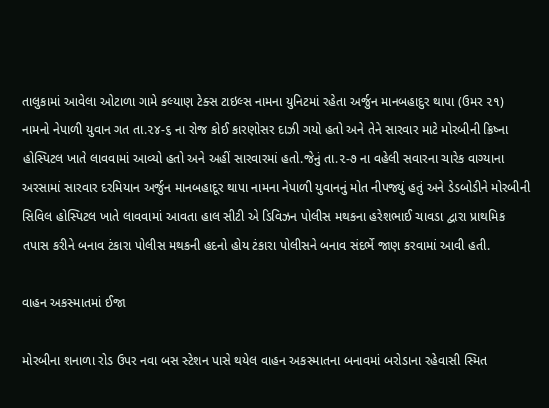તાલુકામાં આવેલા ઓટાળા ગામે કલ્યાણ ટેક્સ ટાઇલ્સ નામના યુનિટમાં રહેતા અર્જુન માનબહાદુર થાપા (ઉમર ૨૧) નામનો નેપાળી યુવાન ગત તા.૨૪-૬ ના રોજ કોઈ કારણોસર દાઝી ગયો હતો અને તેને સારવાર માટે મોરબીની ક્રિષ્ના હોસ્પિટલ ખાતે લાવવામાં આવ્યો હતો અને અહીં સારવારમાં હતો.જેનું તા.૨-૭ ના વહેલી સવારના ચારેક વાગ્યાના અરસામાં સારવાર દરમિયાન અર્જુન માનબહાદૂર થાપા નામના નેપાળી યુવાનનું મોત નીપજ્યું હતું અને ડેડબોડીને મોરબીની સિવિલ હોસ્પિટલ ખાતે લાવવામાં આવતા હાલ સીટી એ ડિવિઝન પોલીસ મથકના હરેશભાઈ ચાવડા દ્વારા પ્રાથમિક તપાસ કરીને બનાવ ટંકારા પોલીસ મથકની હદનો હોય ટંકારા પોલીસને બનાવ સંદર્ભે જાણ કરવામાં આવી હતી.

વાહન અકસ્માતમાં ઈજા

મોરબીના શનાળા રોડ ઉપર નવા બસ સ્ટેશન પાસે થયેલ વાહન અકસ્માતના બનાવમાં બરોડાના રહેવાસી સ્મિત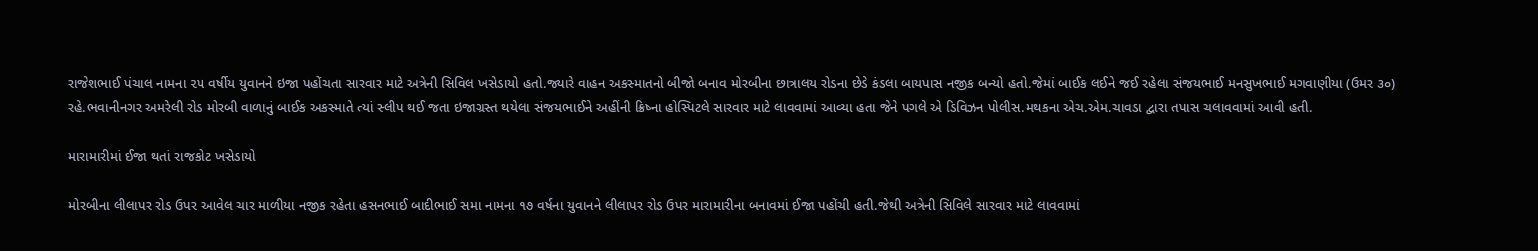રાજેશભાઈ પંચાલ નામના ૨૫ વર્ષીય યુવાનને ઇજા પહોંચતા સારવાર માટે અત્રેની સિવિલ ખસેડાયો હતો.જ્યારે વાહન અકસ્માતનો બીજો બનાવ મોરબીના છાત્રાલય રોડના છેડે કંડલા બાયપાસ નજીક બન્યો હતો.જેમાં બાઈક લઈને જઈ રહેલા સંજયભાઈ મનસુખભાઈ મગવાણીયા (ઉમર ૩૦) રહે.ભવાનીનગર અમરેલી રોડ મોરબી વાળાનું બાઈક અકસ્માતે ત્યાં સ્લીપ થઈ જતા ઇજાગ્રસ્ત થયેલા સંજયભાઈને અહીંની ક્રિષ્ના હોસ્પિટલે સારવાર માટે લાવવામાં આવ્યા હતા જેને પગલે એ ડિવિઝન પોલીસ.મથકના એચ.એમ.ચાવડા દ્વારા તપાસ ચલાવવામાં આવી હતી.

મારામારીમાં ઈજા થતાં રાજકોટ ખસેડાયો

મોરબીના લીલાપર રોડ ઉપર આવેલ ચાર માળીયા નજીક રહેતા હસનભાઈ બાદીભાઈ સમા નામના ૧૭ વર્ષના યુવાનને લીલાપર રોડ ઉપર મારામારીના બનાવમાં ઈજા પહોંચી હતી.જેથી અત્રેની સિવિલે સારવાર માટે લાવવામાં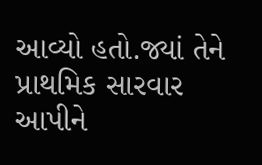આવ્યો હતો.જ્યાં તેને પ્રાથમિક સારવાર આપીને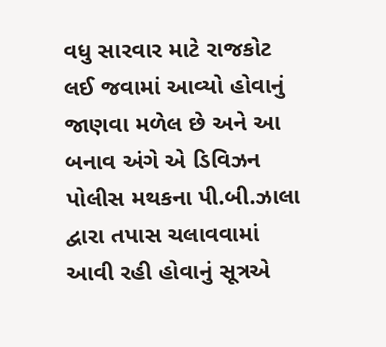વધુ સારવાર માટે રાજકોટ લઈ જવામાં આવ્યો હોવાનું જાણવા મળેલ છે અને આ બનાવ અંગે એ ડિવિઝન પોલીસ મથકના પી.બી.ઝાલા દ્વારા તપાસ ચલાવવામાં આવી રહી હોવાનું સૂત્રએ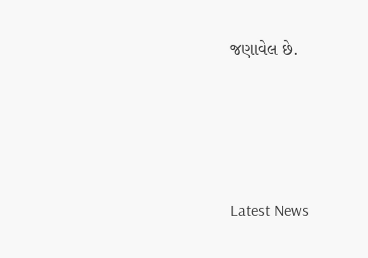જણાવેલ છે.




Latest News